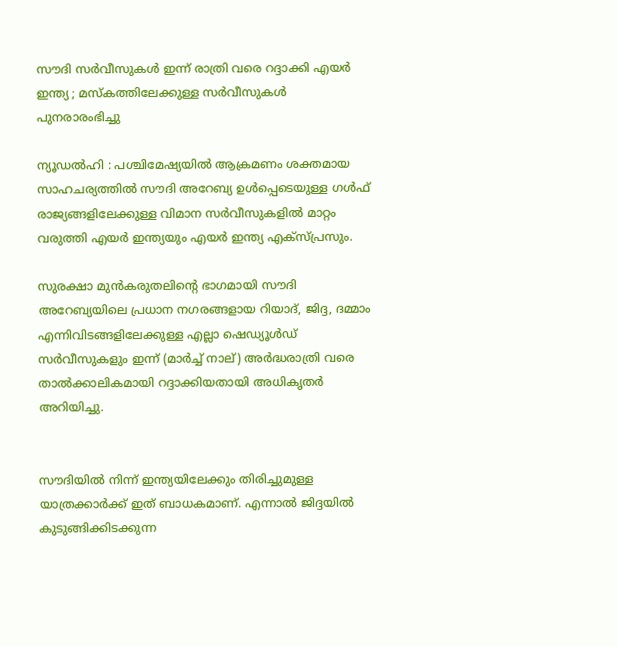സൗദി സര്‍വീസുകള്‍ ഇന്ന് രാത്രി വരെ റദ്ദാക്കി എയര്‍ ഇന്ത്യ ; മസ്‌കത്തിലേക്കുള്ള സര്‍വീസുകള്‍ പുനരാരംഭിച്ചു

ന്യൂഡല്‍ഹി : പശ്ചിമേഷ്യയില്‍ ആക്രമണം ശക്തമായ സാഹചര്യത്തില്‍ സൗദി അറേബ്യ ഉള്‍പ്പെടെയുള്ള ഗള്‍ഫ് രാജ്യങ്ങളിലേക്കുള്ള വിമാന സര്‍വീസുകളില്‍ മാറ്റം വരുത്തി എയര്‍ ഇന്ത്യയും എയര്‍ ഇന്ത്യ എക്‌സ്പ്രസും.

സുരക്ഷാ മുന്‍കരുതലിന്റെ ഭാഗമായി സൗദി അറേബ്യയിലെ പ്രധാന നഗരങ്ങളായ റിയാദ്, ജിദ്ദ, ദമ്മാം എന്നിവിടങ്ങളിലേക്കുള്ള എല്ലാ ഷെഡ്യൂള്‍ഡ് സര്‍വീസുകളും ഇന്ന് (മാര്‍ച്ച്‌ നാല്) അര്‍ദ്ധരാത്രി വരെ താല്‍ക്കാലികമായി റദ്ദാക്കിയതായി അധികൃതര്‍ അറിയിച്ചു.


സൗദിയില്‍ നിന്ന് ഇന്ത്യയിലേക്കും തിരിച്ചുമുള്ള യാത്രക്കാര്‍ക്ക് ഇത് ബാധകമാണ്. എന്നാല്‍ ജിദ്ദയില്‍ കുടുങ്ങിക്കിടക്കുന്ന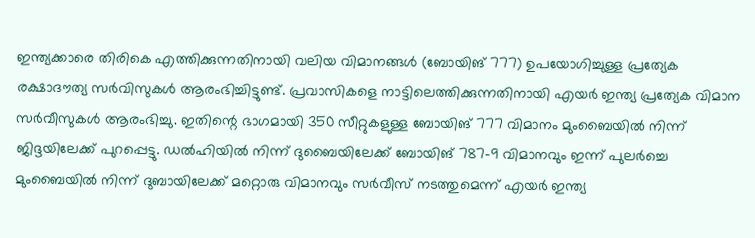ഇന്ത്യക്കാരെ തിരികെ എത്തിക്കുന്നതിനായി വലിയ വിമാനങ്ങള്‍ (ബോയിങ് 777) ഉപയോഗിച്ചുള്ള പ്രത്യേക രക്ഷാദൗത്യ സര്‍വിസുകള്‍ ആരംഭിച്ചിട്ടുണ്ട്. പ്രവാസികളെ നാട്ടിലെത്തിക്കുന്നതിനായി എയര്‍ ഇന്ത്യ പ്രത്യേക വിമാന സര്‍വീസുകള്‍ ആരംഭിച്ചു. ഇതിന്റെ ഭാഗമായി 350 സീറ്റുകളുള്ള ബോയിങ് 777 വിമാനം മുംബൈയില്‍ നിന്ന് ജിദ്ദയിലേക്ക് പുറപ്പെട്ടു. ഡല്‍ഹിയില്‍ നിന്ന് ദുബൈയിലേക്ക് ബോയിങ് 787-9 വിമാനവും ഇന്ന് പുലര്‍ച്ചെ മുംബൈയില്‍ നിന്ന് ദുബായിലേക്ക് മറ്റൊരു വിമാനവും സര്‍വീസ് നടത്തുമെന്ന് എയര്‍ ഇന്ത്യ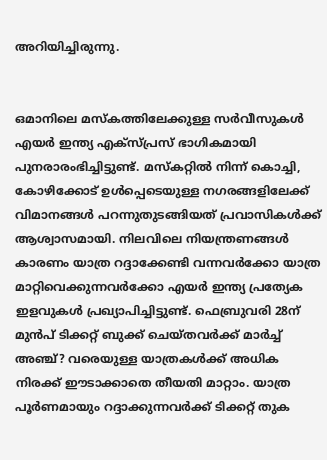അറിയിച്ചിരുന്നു.


ഒമാനിലെ മസ്‌കത്തിലേക്കുള്ള സര്‍വീസുകള്‍ എയര്‍ ഇന്ത്യ എക്‌സ്പ്രസ് ഭാഗികമായി പുനരാരംഭിച്ചിട്ടുണ്ട്. മസ്‌കറ്റില്‍ നിന്ന് കൊച്ചി, കോഴിക്കോട് ഉള്‍പ്പെടെയുള്ള നഗരങ്ങളിലേക്ക് വിമാനങ്ങള്‍ പറന്നുതുടങ്ങിയത് പ്രവാസികള്‍ക്ക് ആശ്വാസമായി. നിലവിലെ നിയന്ത്രണങ്ങള്‍ കാരണം യാത്ര റദ്ദാക്കേണ്ടി വന്നവര്‍ക്കോ യാത്ര മാറ്റിവെക്കുന്നവര്‍ക്കോ എയര്‍ ഇന്ത്യ പ്രത്യേക ഇളവുകള്‍ പ്രഖ്യാപിച്ചിട്ടുണ്ട്. ഫെബ്രുവരി 28ന് മുന്‍പ് ടിക്കറ്റ് ബുക്ക് ചെയ്തവര്‍ക്ക് മാര്‍ച്ച്‌ അഞ്ച്? വരെയുള്ള യാത്രകള്‍ക്ക് അധിക നിരക്ക് ഈടാക്കാതെ തീയതി മാറ്റാം. യാത്ര പൂര്‍ണമായും റദ്ദാക്കുന്നവര്‍ക്ക് ടിക്കറ്റ് തുക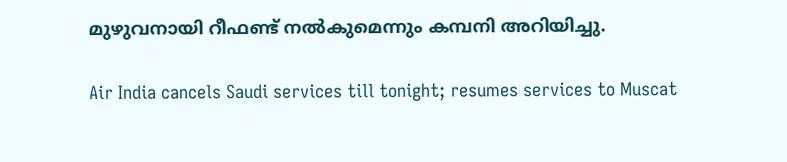മുഴുവനായി റീഫണ്ട് നല്‍കുമെന്നും കമ്പനി അറിയിച്ചു.

Air India cancels Saudi services till tonight; resumes services to Muscat